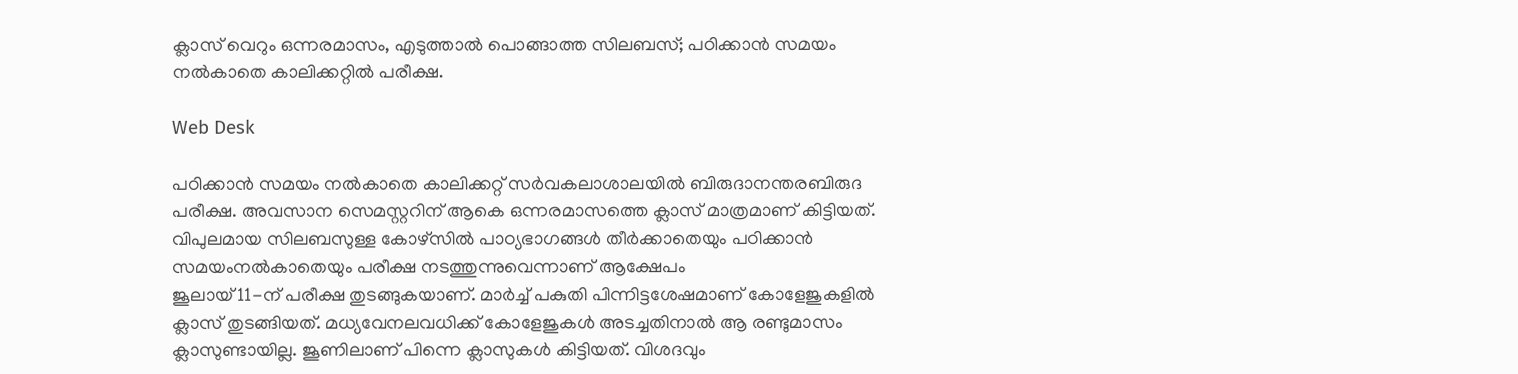ക്ലാസ് വെറും ഒന്നരമാസം, എടുത്താല്‍ പൊങ്ങാത്ത സിലബസ്; പഠിക്കാന്‍ സമയം നല്‍കാതെ കാലിക്കറ്റില്‍ പരീക്ഷ.

Web Desk

പഠിക്കാൻ സമയം നൽകാതെ കാലിക്കറ്റ് സർവകലാശാലയിൽ ബിരുദാനന്തരബിരുദ പരീക്ഷ. അവസാന സെമസ്റ്ററിന് ആകെ ഒന്നരമാസത്തെ ക്ലാസ് മാത്രമാണ് കിട്ടിയത്. വിപുലമായ സിലബസുള്ള കോഴ്‌സിൽ പാഠ്യഭാഗങ്ങൾ തീർക്കാതെയും പഠിക്കാൻ സമയംനൽകാതെയും പരീക്ഷ നടത്തുന്നുവെന്നാണ് ആക്ഷേപം
ജൂലായ്‌ 11-ന് പരീക്ഷ തുടങ്ങുകയാണ്. മാർച്ച് പകുതി പിന്നിട്ടശേഷമാണ് കോളേജുകളിൽ ക്ലാസ് തുടങ്ങിയത്. മധ്യവേനലവധിക്ക് കോളേജുകൾ അടച്ചതിനാൽ ആ രണ്ടുമാസം ക്ലാസുണ്ടായില്ല. ജൂണിലാണ് പിന്നെ ക്ലാസുകൾ കിട്ടിയത്. വിശദവും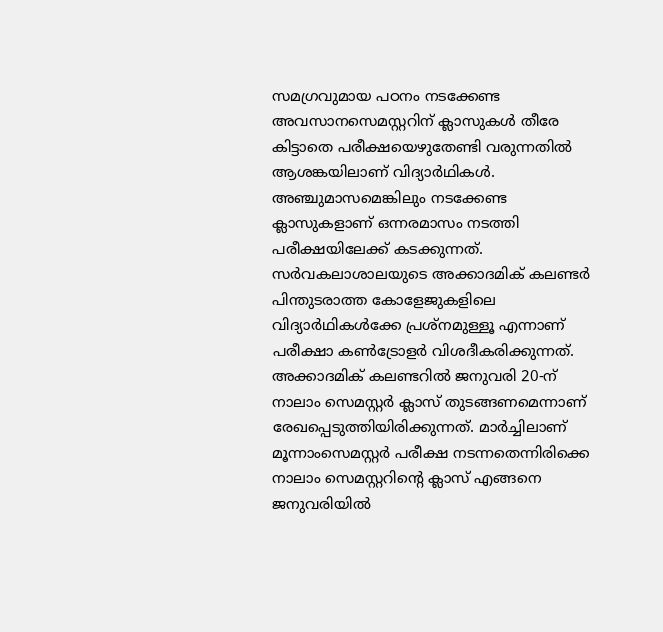സമഗ്രവുമായ പഠനം നടക്കേണ്ട അവസാനസെമസ്റ്ററിന് ക്ലാസുകൾ തീരേ കിട്ടാതെ പരീക്ഷയെഴുതേണ്ടി വരുന്നതിൽ ആശങ്കയിലാണ് വിദ്യാർഥികൾ.
അഞ്ചുമാസമെങ്കിലും നടക്കേണ്ട ക്ലാസുകളാണ് ഒന്നരമാസം നടത്തി പരീക്ഷയിലേക്ക് കടക്കുന്നത്. സർവകലാശാലയുടെ അക്കാദമിക് കലണ്ടർ പിന്തുടരാത്ത കോളേജുകളിലെ വിദ്യാർഥികൾക്കേ പ്രശ്നമുള്ളൂ എന്നാണ് പരീക്ഷാ കൺട്രോളർ വിശദീകരിക്കുന്നത്. അക്കാദമിക് കലണ്ടറിൽ ജനുവരി 20-ന് നാലാം സെമസ്റ്റർ ക്ലാസ് തുടങ്ങണമെന്നാണ് രേഖപ്പെടുത്തിയിരിക്കുന്നത്. മാർച്ചിലാണ് മൂന്നാംസെമസ്റ്റർ പരീക്ഷ നടന്നതെന്നിരിക്കെ നാലാം സെമസ്റ്ററിന്റെ ക്ലാസ് എങ്ങനെ ജനുവരിയിൽ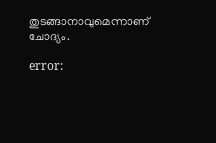തുടങ്ങാനാവുമെന്നാണ് ചോദ്യം.

error: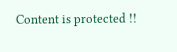Content is protected !!